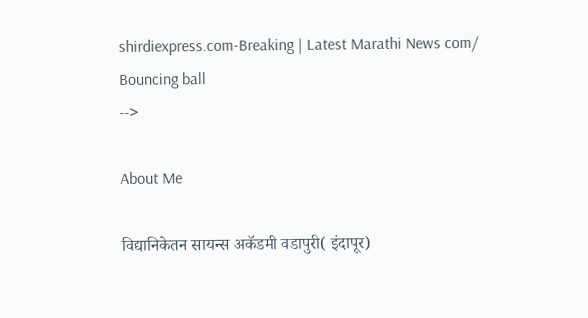shirdiexpress.com-Breaking | Latest Marathi News com/
Bouncing ball
-->

About Me

विद्यानिकेतन सायन्स अकॅडमी वडापुरी( इंदापूर)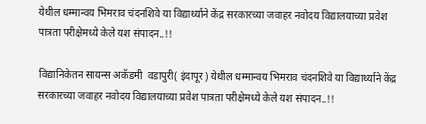येथील धम्मान्वय भिमराव चंदनशिवे या विद्यार्थ्याने केंद्र सरकारच्या जवाहर नवोदय विद्यालयाच्या प्रवेश पात्रता परीक्षेमध्ये केले यश संपादन..!!

विद्यानिकेतन सायन्स अकॅडमी  वडापुरी( इंदापूर) येथील धम्मान्वय भिमराव चंदनशिवे या विद्यार्थ्याने केंद्र सरकारच्या जवाहर नवोदय विद्यालयाच्या प्रवेश पात्रता परीक्षेमध्ये केले यश संपादन..!!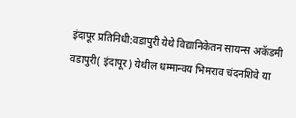इंदापूर प्रतिनिधी:वडापुरी येथे विद्यानिकेतन सायन्स अकॅडमी  वडापुरी( इंदापूर) येथील धम्मान्वय भिमराव चंदनशिवे या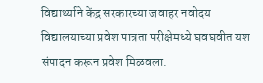विद्यार्थ्याने केंद्र सरकारच्या जवाहर नवोदय विद्यालयाच्या प्रवेश पात्रता परीक्षेमध्ये घवघवीत यश संपादन करून प्रवेश मिळवला.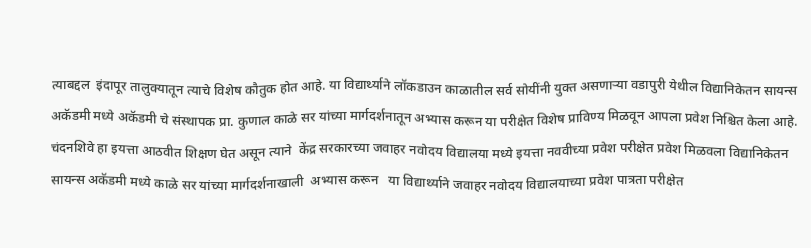त्याबद्दल  इंदापूर तालुक्यातून त्याचे विशेष कौतुक होत आहे. या विद्यार्थ्याने लॉकडाउन काळातील सर्व सोयींनी युक्त असणाऱ्या वडापुरी येथील विद्यानिकेतन सायन्स अकॅडमी मध्ये अकॅडमी चे संस्थापक प्रा. कुणाल काळे सर यांच्या मार्गदर्शनातून अभ्यास करून या परीक्षेत विशेष प्राविण्य मिळवून आपला प्रवेश निश्चित केला आहे. चंदनशिवे हा इयत्ता आठवीत शिक्षण घेत असून त्याने  केंद्र सरकारच्या जवाहर नवोदय विद्यालया मध्ये इयत्ता नववीच्या प्रवेश परीक्षेत प्रवेश मिळवला विद्यानिकेतन सायन्स अकॅडमी मध्ये काळे सर यांच्या मार्गदर्शनाखाली  अभ्यास करून   या विद्यार्थ्याने जवाहर नवोदय विद्यालयाच्या प्रवेश पात्रता परीक्षेत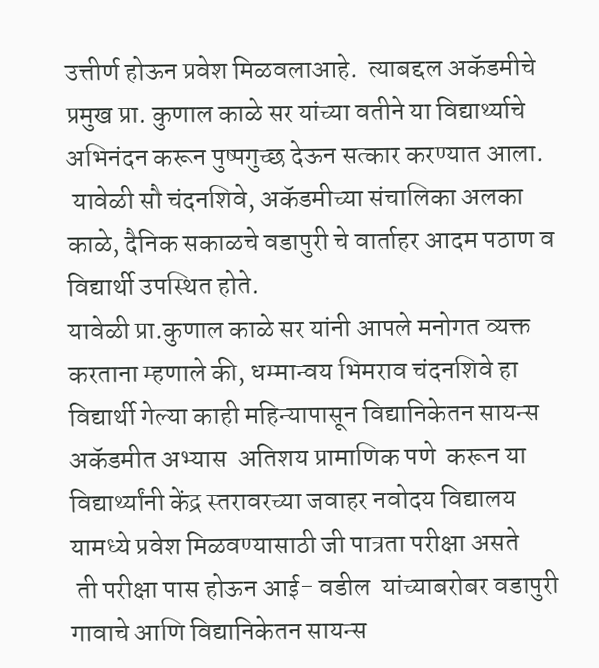उत्तीर्ण होऊन प्रवेश मिळवलाआहे.  त्याबद्दल अकॅडमीचे प्रमुख प्रा. कुणाल काळे सर यांच्या वतीने या विद्यार्थ्याचे अभिनंदन करून पुष्पगुच्छ देऊन सत्कार करण्यात आला.
 यावेळी सौ चंदनशिवे, अकॅडमीच्या संचालिका अलका काळे, दैनिक सकाळचे वडापुरी चे वार्ताहर आदम पठाण व विद्यार्थी उपस्थित होते.
यावेळी प्रा.कुणाल काळे सर यांनी आपले मनोगत व्यक्त करताना म्हणाले की, धम्मान्वय भिमराव चंदनशिवे हा विद्यार्थी गेल्या काही महिन्यापासून विद्यानिकेतन सायन्स अकॅडमीत अभ्यास  अतिशय प्रामाणिक पणे  करून या विद्यार्थ्यांनी केंद्र स्तरावरच्या जवाहर नवोदय विद्यालय यामध्ये प्रवेश मिळवण्यासाठी जी पात्रता परीक्षा असते
 ती परीक्षा पास होऊन आई- वडील  यांच्याबरोबर वडापुरी गावाचे आणि विद्यानिकेतन सायन्स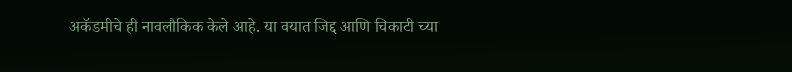अकॅडमीचे ही नावलौकिक केले आहे. या वयात जिद्द आणि चिकाटी च्या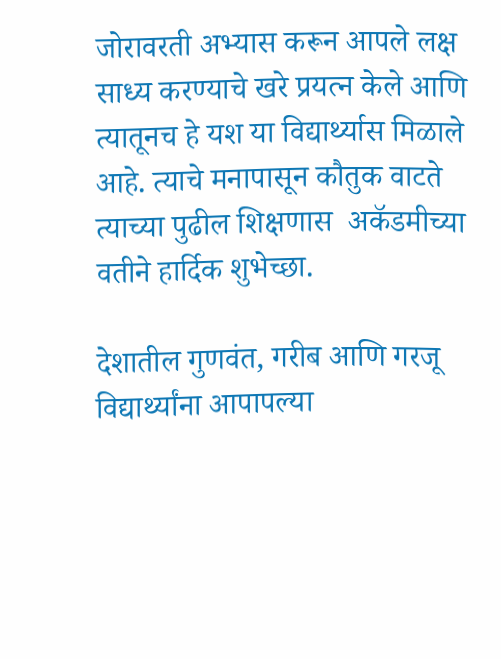जोरावरती अभ्यास करून आपले लक्ष साध्य करण्याचे खरे प्रयत्न केले आणि त्यातूनच हे यश या विद्यार्थ्यास मिळाले आहे. त्याचे मनापासून कौतुक वाटते त्याच्या पुढील शिक्षणास  अकॅडमीच्या वतीने हार्दिक शुभेच्छा.

देशातील गुणवंत, गरीब आणि गरजू विद्यार्थ्यांना आपापल्या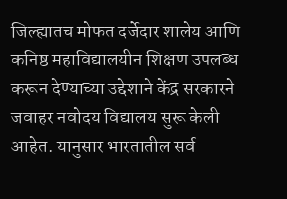जिल्ह्यातच मोफत दर्जेदार शालेय आणि कनिष्ठ महाविद्यालयीन शिक्षण उपलब्ध करून देण्याच्या उद्देशाने केंद्र सरकारने जवाहर नवोदय विद्यालय सुरू केली आहेत. यानुसार भारतातील सर्व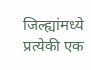जिल्ह्यांमध्ये प्रत्येकी एक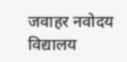जवाहर नवोदय विद्यालय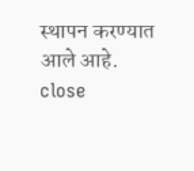स्थापन करण्यात आले आहे.
close